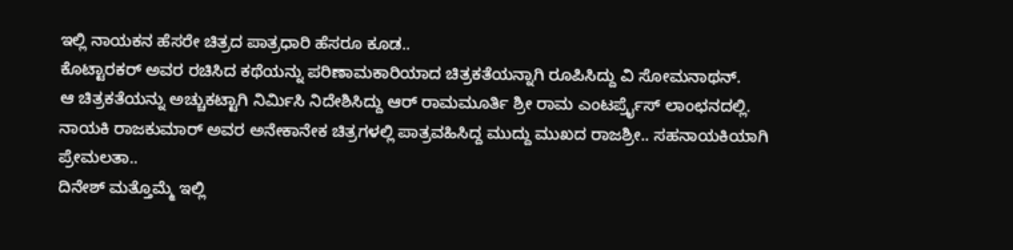ಇಲ್ಲಿ ನಾಯಕನ ಹೆಸರೇ ಚಿತ್ರದ ಪಾತ್ರಧಾರಿ ಹೆಸರೂ ಕೂಡ..
ಕೊಟ್ಟಾರಕರ್ ಅವರ ರಚಿಸಿದ ಕಥೆಯನ್ನು ಪರಿಣಾಮಕಾರಿಯಾದ ಚಿತ್ರಕತೆಯನ್ನಾಗಿ ರೂಪಿಸಿದ್ದು ವಿ ಸೋಮನಾಥನ್.
ಆ ಚಿತ್ರಕತೆಯನ್ನು ಅಚ್ಚುಕಟ್ಟಾಗಿ ನಿರ್ಮಿಸಿ ನಿದೇಶಿಸಿದ್ದು ಆರ್ ರಾಮಮೂರ್ತಿ ಶ್ರೀ ರಾಮ ಎಂಟರ್ಪ್ರೈಸ್ ಲಾಂಛನದಲ್ಲಿ.
ನಾಯಕಿ ರಾಜಕುಮಾರ್ ಅವರ ಅನೇಕಾನೇಕ ಚಿತ್ರಗಳಲ್ಲಿ ಪಾತ್ರವಹಿಸಿದ್ದ ಮುದ್ದು ಮುಖದ ರಾಜಶ್ರೀ.. ಸಹನಾಯಕಿಯಾಗಿ ಪ್ರೇಮಲತಾ..
ದಿನೇಶ್ ಮತ್ತೊಮ್ಮೆ ಇಲ್ಲಿ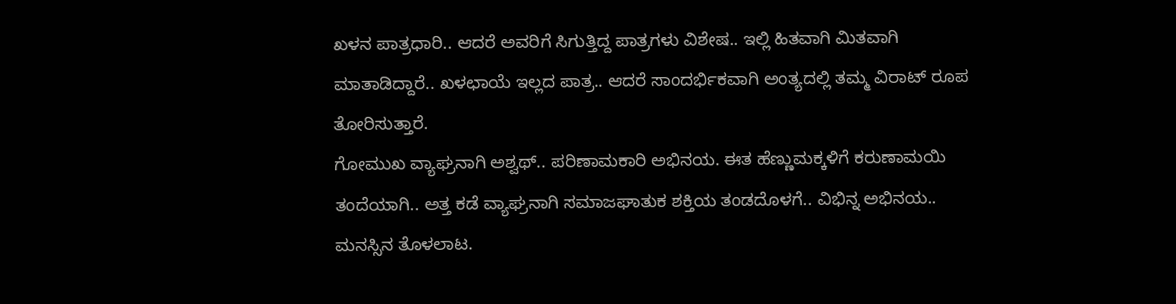ಖಳನ ಪಾತ್ರಧಾರಿ.. ಆದರೆ ಅವರಿಗೆ ಸಿಗುತ್ತಿದ್ದ ಪಾತ್ರಗಳು ವಿಶೇಷ.. ಇಲ್ಲಿ ಹಿತವಾಗಿ ಮಿತವಾಗಿ ಮಾತಾಡಿದ್ದಾರೆ.. ಖಳಛಾಯೆ ಇಲ್ಲದ ಪಾತ್ರ.. ಆದರೆ ಸಾಂದರ್ಭಿಕವಾಗಿ ಅಂತ್ಯದಲ್ಲಿ ತಮ್ಮ ವಿರಾಟ್ ರೂಪ ತೋರಿಸುತ್ತಾರೆ.
ಗೋಮುಖ ವ್ಯಾಘ್ರನಾಗಿ ಅಶ್ವಥ್.. ಪರಿಣಾಮಕಾರಿ ಅಭಿನಯ. ಈತ ಹೆಣ್ಣುಮಕ್ಕಳಿಗೆ ಕರುಣಾಮಯಿ ತಂದೆಯಾಗಿ.. ಅತ್ತ ಕಡೆ ವ್ಯಾಘ್ರನಾಗಿ ಸಮಾಜಘಾತುಕ ಶಕ್ತಿಯ ತಂಡದೊಳಗೆ.. ವಿಭಿನ್ನ ಅಭಿನಯ.. ಮನಸ್ಸಿನ ತೊಳಲಾಟ.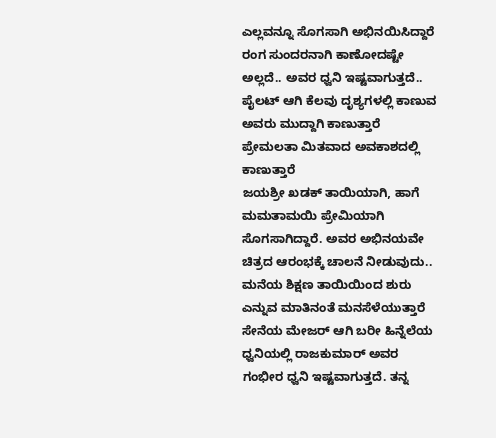ಎಲ್ಲವನ್ನೂ ಸೊಗಸಾಗಿ ಅಭಿನಯಿಸಿದ್ದಾರೆ
ರಂಗ ಸುಂದರನಾಗಿ ಕಾಣೋದಷ್ಟೇ ಅಲ್ಲದೆ.. ಅವರ ಧ್ವನಿ ಇಷ್ಟವಾಗುತ್ತದೆ.. ಪೈಲಟ್ ಆಗಿ ಕೆಲವು ದೃಶ್ಯಗಳಲ್ಲಿ ಕಾಣುವ ಅವರು ಮುದ್ದಾಗಿ ಕಾಣುತ್ತಾರೆ
ಪ್ರೇಮಲತಾ ಮಿತವಾದ ಅವಕಾಶದಲ್ಲಿ ಕಾಣುತ್ತಾರೆ
ಜಯಶ್ರೀ ಖಡಕ್ ತಾಯಿಯಾಗಿ, ಹಾಗೆ ಮಮತಾಮಯಿ ಪ್ರೇಮಿಯಾಗಿ ಸೊಗಸಾಗಿದ್ದಾರೆ. ಅವರ ಅಭಿನಯವೇ ಚಿತ್ರದ ಆರಂಭಕ್ಕೆ ಚಾಲನೆ ನೀಡುವುದು.. ಮನೆಯ ಶಿಕ್ಷಣ ತಾಯಿಯಿಂದ ಶುರು ಎನ್ನುವ ಮಾತಿನಂತೆ ಮನಸೆಳೆಯುತ್ತಾರೆ
ಸೇನೆಯ ಮೇಜರ್ ಆಗಿ ಬರೀ ಹಿನ್ನೆಲೆಯ ಧ್ವನಿಯಲ್ಲಿ ರಾಜಕುಮಾರ್ ಅವರ ಗಂಭೀರ ಧ್ವನಿ ಇಷ್ಟವಾಗುತ್ತದೆ. ತನ್ನ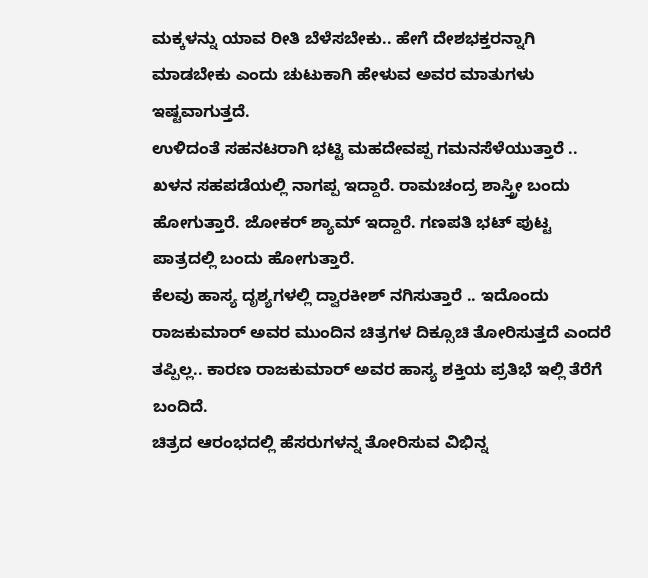ಮಕ್ಕಳನ್ನು ಯಾವ ರೀತಿ ಬೆಳೆಸಬೇಕು.. ಹೇಗೆ ದೇಶಭಕ್ತರನ್ನಾಗಿ ಮಾಡಬೇಕು ಎಂದು ಚುಟುಕಾಗಿ ಹೇಳುವ ಅವರ ಮಾತುಗಳು ಇಷ್ಟವಾಗುತ್ತದೆ.
ಉಳಿದಂತೆ ಸಹನಟರಾಗಿ ಭಟ್ಟಿ ಮಹದೇವಪ್ಪ ಗಮನಸೆಳೆಯುತ್ತಾರೆ .. ಖಳನ ಸಹಪಡೆಯಲ್ಲಿ ನಾಗಪ್ಪ ಇದ್ದಾರೆ. ರಾಮಚಂದ್ರ ಶಾಸ್ತ್ರೀ ಬಂದು ಹೋಗುತ್ತಾರೆ. ಜೋಕರ್ ಶ್ಯಾಮ್ ಇದ್ದಾರೆ. ಗಣಪತಿ ಭಟ್ ಪುಟ್ಟ ಪಾತ್ರದಲ್ಲಿ ಬಂದು ಹೋಗುತ್ತಾರೆ.
ಕೆಲವು ಹಾಸ್ಯ ದೃಶ್ಯಗಳಲ್ಲಿ ದ್ವಾರಕೀಶ್ ನಗಿಸುತ್ತಾರೆ .. ಇದೊಂದು ರಾಜಕುಮಾರ್ ಅವರ ಮುಂದಿನ ಚಿತ್ರಗಳ ದಿಕ್ಸೂಚಿ ತೋರಿಸುತ್ತದೆ ಎಂದರೆ ತಪ್ಪಿಲ್ಲ.. ಕಾರಣ ರಾಜಕುಮಾರ್ ಅವರ ಹಾಸ್ಯ ಶಕ್ತಿಯ ಪ್ರತಿಭೆ ಇಲ್ಲಿ ತೆರೆಗೆ ಬಂದಿದೆ.
ಚಿತ್ರದ ಆರಂಭದಲ್ಲಿ ಹೆಸರುಗಳನ್ನ ತೋರಿಸುವ ವಿಭಿನ್ನ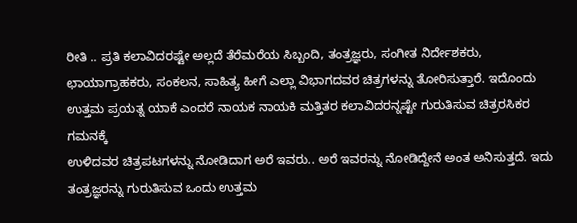ರೀತಿ .. ಪ್ರತಿ ಕಲಾವಿದರಷ್ಟೇ ಅಲ್ಲದೆ ತೆರೆಮರೆಯ ಸಿಬ್ಬಂದಿ, ತಂತ್ರಜ್ಞರು, ಸಂಗೀತ ನಿರ್ದೇಶಕರು, ಛಾಯಾಗ್ರಾಹಕರು, ಸಂಕಲನ, ಸಾಹಿತ್ಯ ಹೀಗೆ ಎಲ್ಲಾ ವಿಭಾಗದವರ ಚಿತ್ರಗಳನ್ನು ತೋರಿಸುತ್ತಾರೆ. ಇದೊಂದು ಉತ್ತಮ ಪ್ರಯತ್ನ ಯಾಕೆ ಎಂದರೆ ನಾಯಕ ನಾಯಕಿ ಮತ್ತಿತರ ಕಲಾವಿದರನ್ನಷ್ಟೇ ಗುರುತಿಸುವ ಚಿತ್ರರಸಿಕರ ಗಮನಕ್ಕೆ
ಉಳಿದವರ ಚಿತ್ರಪಟಗಳನ್ನು ನೋಡಿದಾಗ ಅರೆ ಇವರು.. ಅರೆ ಇವರನ್ನು ನೋಡಿದ್ದೇನೆ ಅಂತ ಅನಿಸುತ್ತದೆ. ಇದು ತಂತ್ರಜ್ಞರನ್ನು ಗುರುತಿಸುವ ಒಂದು ಉತ್ತಮ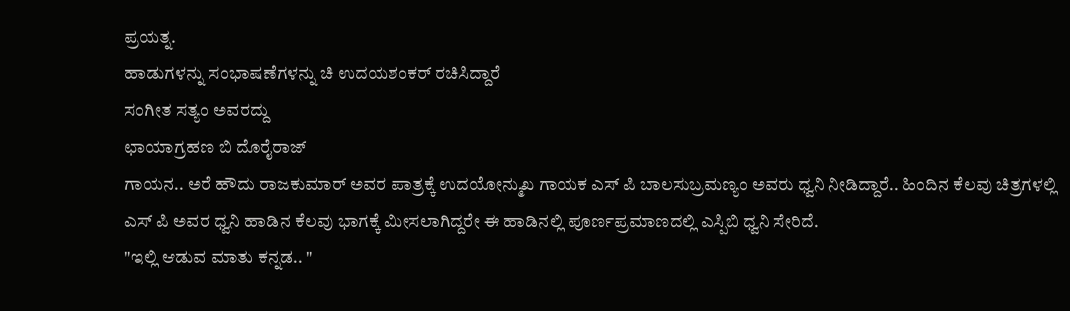ಪ್ರಯತ್ನ.
ಹಾಡುಗಳನ್ನು ಸಂಭಾಷಣೆಗಳನ್ನು ಚಿ ಉದಯಶಂಕರ್ ರಚಿಸಿದ್ದಾರೆ
ಸಂಗೀತ ಸತ್ಯಂ ಅವರದ್ದು
ಛಾಯಾಗ್ರಹಣ ಬಿ ದೊರೈರಾಜ್
ಗಾಯನ.. ಅರೆ ಹೌದು ರಾಜಕುಮಾರ್ ಅವರ ಪಾತ್ರಕ್ಕೆ ಉದಯೋನ್ಮುಖ ಗಾಯಕ ಎಸ್ ಪಿ ಬಾಲಸುಬ್ರಮಣ್ಯಂ ಅವರು ಧ್ವನಿ ನೀಡಿದ್ದಾರೆ.. ಹಿಂದಿನ ಕೆಲವು ಚಿತ್ರಗಳಲ್ಲಿ ಎಸ್ ಪಿ ಅವರ ಧ್ವನಿ ಹಾಡಿನ ಕೆಲವು ಭಾಗಕ್ಕೆ ಮೀಸಲಾಗಿದ್ದರೇ ಈ ಹಾಡಿನಲ್ಲಿ ಪೂರ್ಣಪ್ರಮಾಣದಲ್ಲಿ ಎಸ್ಪಿಬಿ ಧ್ವನಿ ಸೇರಿದೆ.
"ಇಲ್ಲಿ ಆಡುವ ಮಾತು ಕನ್ನಡ.. "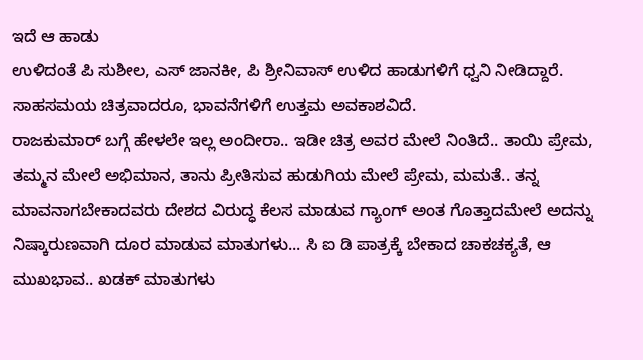ಇದೆ ಆ ಹಾಡು
ಉಳಿದಂತೆ ಪಿ ಸುಶೀಲ, ಎಸ್ ಜಾನಕೀ, ಪಿ ಶ್ರೀನಿವಾಸ್ ಉಳಿದ ಹಾಡುಗಳಿಗೆ ಧ್ವನಿ ನೀಡಿದ್ದಾರೆ.
ಸಾಹಸಮಯ ಚಿತ್ರವಾದರೂ, ಭಾವನೆಗಳಿಗೆ ಉತ್ತಮ ಅವಕಾಶವಿದೆ.
ರಾಜಕುಮಾರ್ ಬಗ್ಗೆ ಹೇಳಲೇ ಇಲ್ಲ ಅಂದೀರಾ.. ಇಡೀ ಚಿತ್ರ ಅವರ ಮೇಲೆ ನಿಂತಿದೆ.. ತಾಯಿ ಪ್ರೇಮ, ತಮ್ಮನ ಮೇಲೆ ಅಭಿಮಾನ, ತಾನು ಪ್ರೀತಿಸುವ ಹುಡುಗಿಯ ಮೇಲೆ ಪ್ರೇಮ, ಮಮತೆ.. ತನ್ನ ಮಾವನಾಗಬೇಕಾದವರು ದೇಶದ ವಿರುದ್ಧ ಕೆಲಸ ಮಾಡುವ ಗ್ಯಾಂಗ್ ಅಂತ ಗೊತ್ತಾದಮೇಲೆ ಅದನ್ನು ನಿಷ್ಕಾರುಣವಾಗಿ ದೂರ ಮಾಡುವ ಮಾತುಗಳು... ಸಿ ಐ ಡಿ ಪಾತ್ರಕ್ಕೆ ಬೇಕಾದ ಚಾಕಚಕ್ಯತೆ, ಆ ಮುಖಭಾವ.. ಖಡಕ್ ಮಾತುಗಳು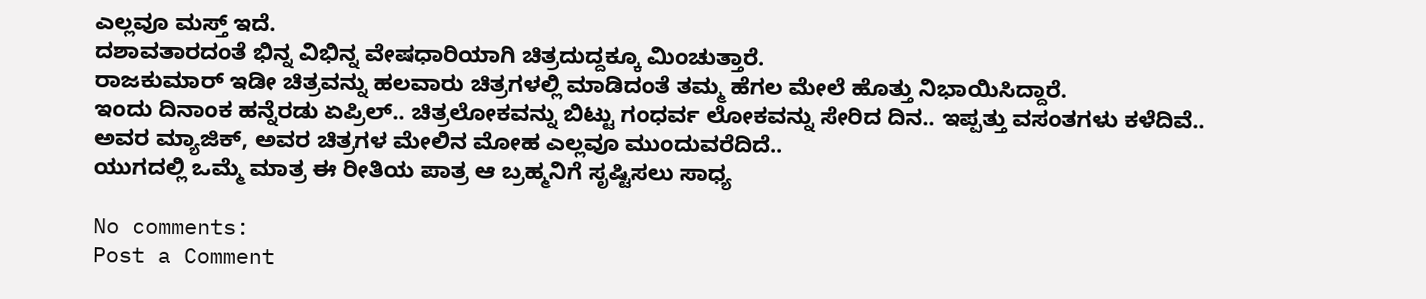ಎಲ್ಲವೂ ಮಸ್ತ್ ಇದೆ.
ದಶಾವತಾರದಂತೆ ಭಿನ್ನ ವಿಭಿನ್ನ ವೇಷಧಾರಿಯಾಗಿ ಚಿತ್ರದುದ್ದಕ್ಕೂ ಮಿಂಚುತ್ತಾರೆ.
ರಾಜಕುಮಾರ್ ಇಡೀ ಚಿತ್ರವನ್ನು ಹಲವಾರು ಚಿತ್ರಗಳಲ್ಲಿ ಮಾಡಿದಂತೆ ತಮ್ಮ ಹೆಗಲ ಮೇಲೆ ಹೊತ್ತು ನಿಭಾಯಿಸಿದ್ದಾರೆ.
ಇಂದು ದಿನಾಂಕ ಹನ್ನೆರಡು ಏಪ್ರಿಲ್.. ಚಿತ್ರಲೋಕವನ್ನು ಬಿಟ್ಟು ಗಂಧರ್ವ ಲೋಕವನ್ನು ಸೇರಿದ ದಿನ.. ಇಪ್ಪತ್ತು ವಸಂತಗಳು ಕಳೆದಿವೆ.. ಅವರ ಮ್ಯಾಜಿಕ್, ಅವರ ಚಿತ್ರಗಳ ಮೇಲಿನ ಮೋಹ ಎಲ್ಲವೂ ಮುಂದುವರೆದಿದೆ..
ಯುಗದಲ್ಲಿ ಒಮ್ಮೆ ಮಾತ್ರ ಈ ರೀತಿಯ ಪಾತ್ರ ಆ ಬ್ರಹ್ಮನಿಗೆ ಸೃಷ್ಟಿಸಲು ಸಾಧ್ಯ

No comments:
Post a Comment